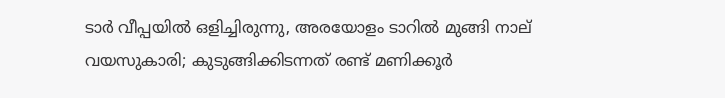ടാര്‍ വീപ്പയില്‍ ഒളിച്ചിരുന്നു, അരയോളം ടാറില്‍ മുങ്ങി നാല് വയസുകാരി; കുടുങ്ങിക്കിടന്നത് രണ്ട് മണിക്കൂര്‍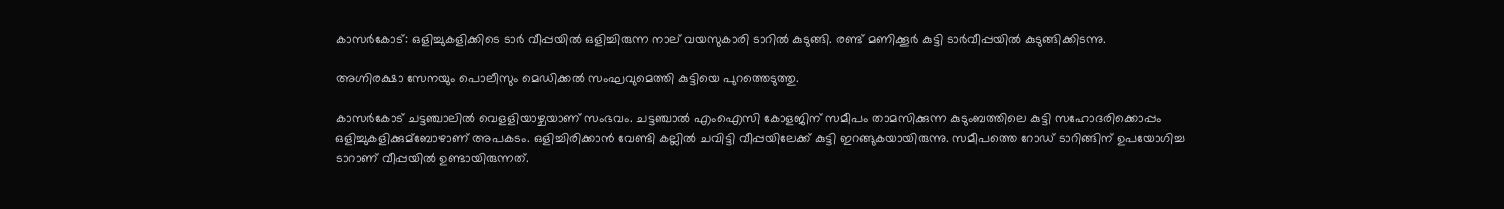കാസർകോട്: ഒളിച്ചുകളിക്കിടെ ടാർ വീപ്പയില്‍ ഒളിച്ചിരുന്ന നാല് വയസുകാരി ടാറില്‍ കുടുങ്ങി. രണ്ട് മണിക്കൂർ കുട്ടി ടാർവീപ്പയില്‍ കുടുങ്ങിക്കിടന്നു.

അഗ്നിരക്ഷാ സേനയും പൊലീസും മെഡിക്കല്‍ സംഘവുമെത്തി കുട്ടിയെ പുറത്തെടുത്തു.

കാസർകോട് ചട്ടഞ്ചാലില്‍ വെളളിയാഴ്ചയാണ് സംഭവം. ചട്ടഞ്ചാല്‍ എംഐസി കോളജിന് സമീപം താമസിക്കുന്ന കുടുംബത്തിലെ കുട്ടി സഹോദരിക്കൊപ്പം ഒളിച്ചുകളിക്കുമ്ബോഴാണ് അപകടം. ഒളിച്ചിരിക്കാൻ വേണ്ടി കല്ലില്‍ ചവിട്ടി വീപ്പയിലേക്ക് കുട്ടി ഇറങ്ങുകയായിരുന്നു. സമീപത്തെ റോഡ് ടാറിങ്ങിന് ഉപയോഗിച്ച ടാറാണ് വീപ്പയില്‍ ഉണ്ടായിരുന്നത്.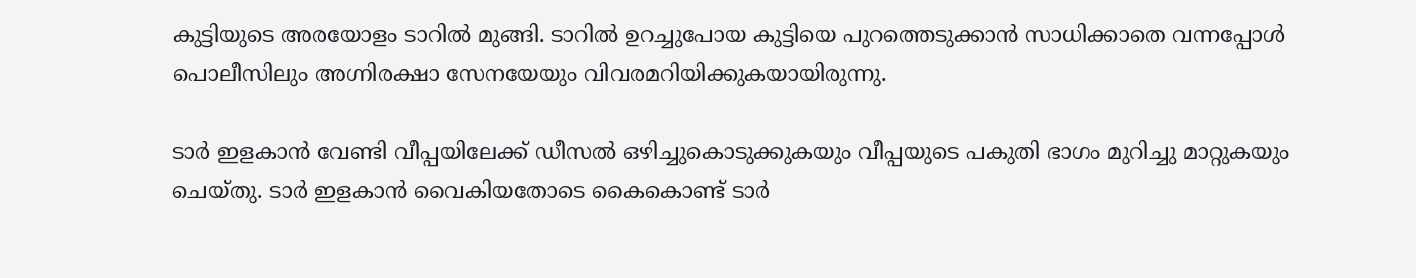കുട്ടിയുടെ അരയോളം ടാറില്‍ മുങ്ങി. ടാറില്‍ ഉറച്ചുപോയ കുട്ടിയെ പുറത്തെടുക്കാൻ സാധിക്കാതെ വന്നപ്പോള്‍ പൊലീസിലും അഗ്നിരക്ഷാ സേനയേയും വിവരമറിയിക്കുകയായിരുന്നു.

ടാർ ഇളകാൻ വേണ്ടി വീപ്പയിലേക്ക് ഡീസല്‍ ഒഴിച്ചുകൊടുക്കുകയും വീപ്പയുടെ പകുതി ഭാഗം മുറിച്ചു മാറ്റുകയും ചെയ്തു. ടാർ ഇളകാൻ വൈകിയതോടെ കൈകൊണ്ട് ടാർ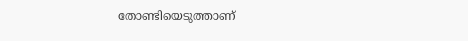തോണ്ടിയെടുത്താണ്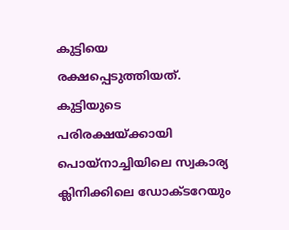കുട്ടിയെ രക്ഷപ്പെടുത്തിയത്. കുട്ടിയുടെ പരിരക്ഷയ്ക്കായി പൊയ്നാച്ചിയിലെ സ്വകാര്യ ക്ലിനിക്കിലെ ഡോക്ടറേയും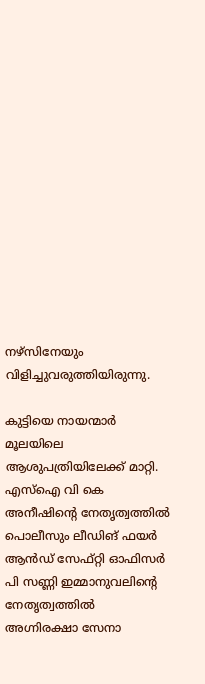നഴ്സിനേയും വിളിച്ചുവരുത്തിയിരുന്നു.

കുട്ടിയെ നായന്മാർ മൂലയിലെ ആശുപത്രിയിലേക്ക് മാറ്റി. എസ്‌ഐ വി കെ അനീഷിന്റെ നേതൃത്വത്തില്‍ പൊലീസും ലീഡിങ് ഫയർ ആൻഡ് സേഫ്റ്റി ഓഫിസർ പി സണ്ണി ഇമ്മാനുവലിന്റെ നേതൃത്വത്തില്‍ അഗ്നിരക്ഷാ സേനാ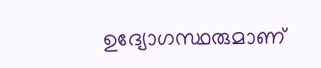ഉദ്യോഗസ്ഥരുമാണ്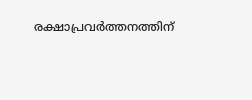രക്ഷാപ്രവർത്തനത്തിന്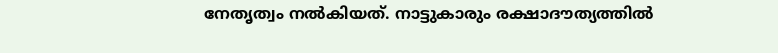നേതൃത്വം നല്‍കിയത്. നാട്ടുകാരും രക്ഷാദൗത്യത്തില്‍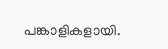പങ്കാളികളായി.